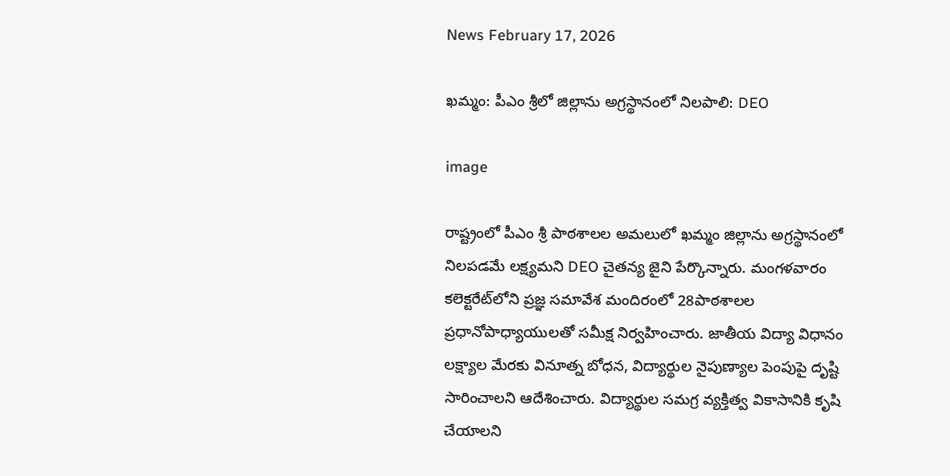News February 17, 2026

ఖమ్మం: పీఎం శ్రీలో జిల్లాను అగ్రస్థానంలో నిలపాలి: DEO

image

రాష్ట్రంలో పీఎం శ్రీ పాఠశాలల అమలులో ఖమ్మం జిల్లాను అగ్రస్థానంలో నిలపడమే లక్ష్యమని DEO చైతన్య జైని పేర్కొన్నారు. మంగళవారం కలెక్టరేట్‌లోని ప్రజ్ఞ సమావేశ మందిరంలో 28పాఠశాలల ప్రధానోపాధ్యాయులతో సమీక్ష నిర్వహించారు. జాతీయ విద్యా విధానం లక్ష్యాల మేరకు వినూత్న బోధన, విద్యార్థుల నైపుణ్యాల పెంపుపై దృష్టి సారించాలని ఆదేశించారు. విద్యార్థుల సమగ్ర వ్యక్తిత్వ వికాసానికి కృషి చేయాలని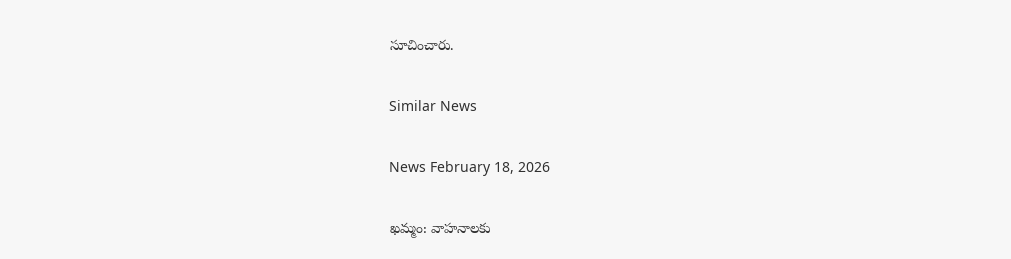సూచించారు.

Similar News

News February 18, 2026

ఖమ్మం: వాహనాలకు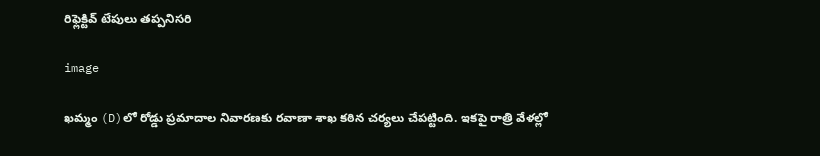రిఫ్లెక్టివ్ టేపులు తప్పనిసరి

image

ఖమ్మం (D)లో రోడ్డు ప్రమాదాల నివారణకు రవాణా శాఖ కఠిన చర్యలు చేపట్టింది. ఇకపై రాత్రి వేళల్లో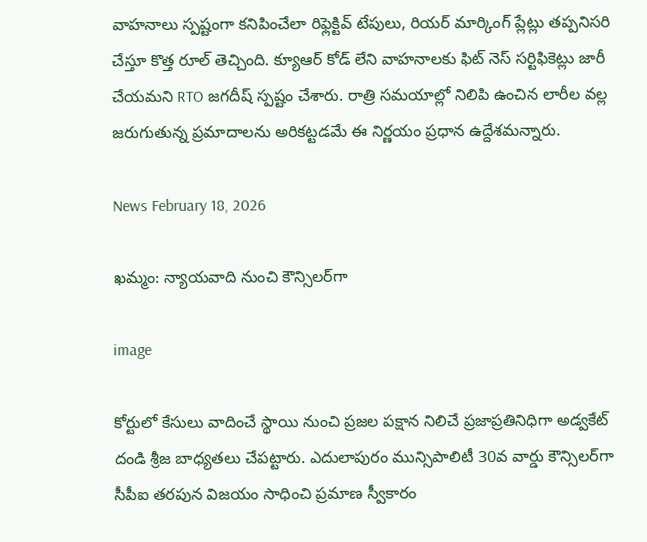వాహనాలు స్పష్టంగా కనిపించేలా రిఫ్లెక్టివ్ టేపులు, రియర్ మార్కింగ్ ప్లేట్లు తప్పనిసరి చేస్తూ కొత్త రూల్ తెచ్చింది. క్యూఆర్ కోడ్ లేని వాహనాలకు ఫిట్ నెస్ సర్టిఫికెట్లు జారీ చేయమని RTO జగదీష్ స్పష్టం చేశారు. రాత్రి సమయాల్లో నిలిపి ఉంచిన లారీల వల్ల జరుగుతున్న ప్రమాదాలను అరికట్టడమే ఈ నిర్ణయం ప్రధాన ఉద్దేశమన్నారు.

News February 18, 2026

ఖమ్మం: న్యాయవాది నుంచి కౌన్సిలర్‌గా

image

కోర్టులో కేసులు వాదించే స్థాయి నుంచి ప్రజల పక్షాన నిలిచే ప్రజాప్రతినిధిగా అడ్వకేట్ దండి శ్రీజ బాధ్యతలు చేపట్టారు. ఎదులాపురం మున్సిపాలిటీ 30వ వార్డు కౌన్సిలర్‌గా సీపీఐ తరపున విజయం సాధించి ప్రమాణ స్వీకారం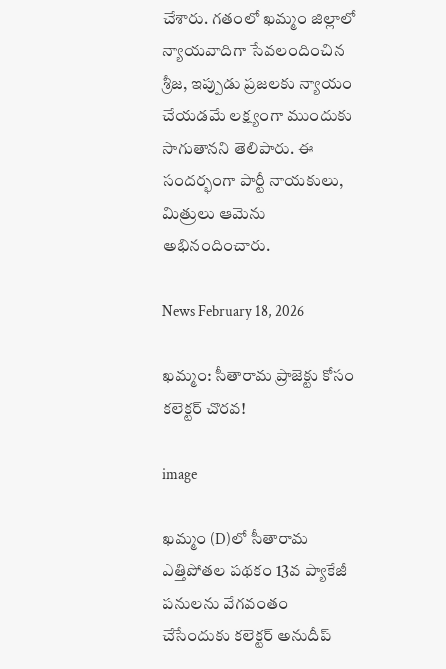చేశారు. గతంలో ఖమ్మం జిల్లాలో న్యాయవాదిగా సేవలందించిన శ్రీజ, ఇప్పుడు ప్రజలకు న్యాయం చేయడమే లక్ష్యంగా ముందుకు సాగుతానని తెలిపారు. ఈ సందర్భంగా పార్టీ నాయకులు, మిత్రులు ఆమెను అభినందించారు.

News February 18, 2026

ఖమ్మం: సీతారామ ప్రాజెక్టు కోసం కలెక్టర్ చొరవ!

image

ఖమ్మం (D)లో సీతారామ ఎత్తిపోతల పథకం 13వ ప్యాకేజీ పనులను వేగవంతం చేసేందుకు కలెక్టర్ అనుదీప్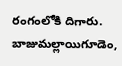రంగంలోకి దిగారు. బాజుమల్లాయిగూడెం,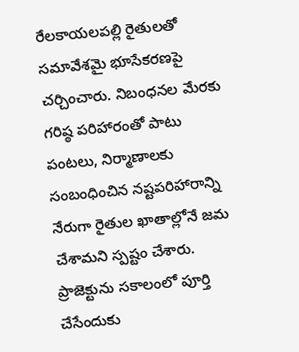రేలకాయలపల్లి రైతులతో సమావేశమై భూసేకరణపై చర్చించారు. నిబంధనల మేరకు గరిష్ఠ పరిహారంతో పాటు పంటలు, నిర్మాణాలకు సంబంధించిన నష్టపరిహారాన్ని నేరుగా రైతుల ఖాతాల్లోనే జమ చేశామని స్పష్టం చేశారు. ప్రాజెక్టును సకాలంలో పూర్తి చేసేందుకు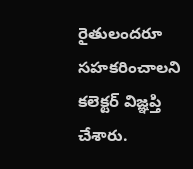రైతులందరూ సహకరించాలని కలెక్టర్ విజ్ఞప్తి చేశారు.